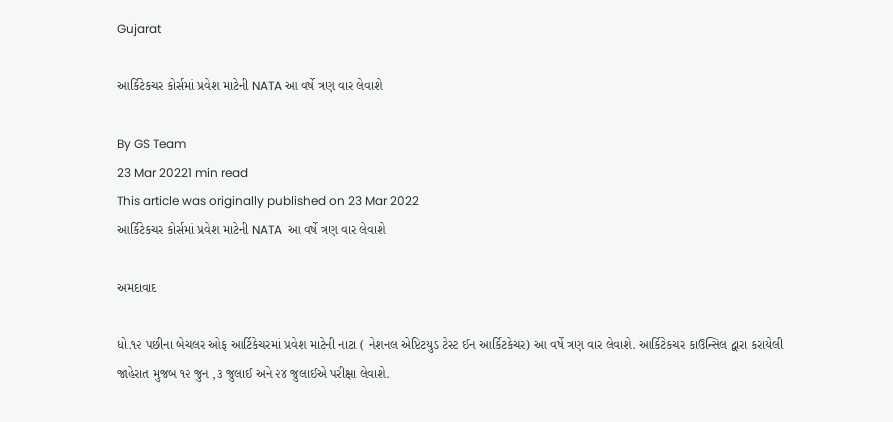Gujarat

આર્કિટેકચર કોર્સમાં પ્રવેશ માટેની NATA આ વર્ષે ત્રણ વાર લેવાશે

By GS Team
23 Mar 20221 min read
This article was originally published on 23 Mar 2022
આર્કિટેકચર કોર્સમાં પ્રવેશ માટેની NATA  આ વર્ષે ત્રણ વાર લેવાશે

અમદાવાદ

ધો.૧૨ પછીના બેચલર ઓફ આર્ટિકેચરમાં પ્રવેશ માટેની નાટા ( નેશનલ એપ્ટિટયુડ ટેસ્ટ ઈન આર્કિટકેચર) આ વર્ષે ત્રણ વાર લેવાશે. આર્કિટેકચર કાઉન્સિલ દ્વારા કરાયેલી જાહેરાત મુજબ ૧૨ જુન ,૩ જુલાઈ અને ૨૪ જુલાઈએ પરીક્ષા લેવાશે.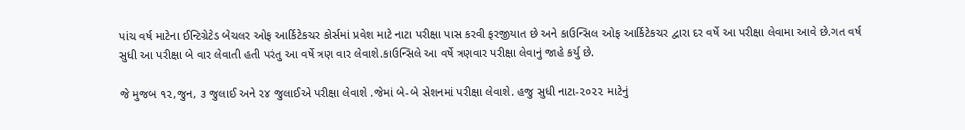પાંચ વર્ષ માટેના ઈન્ટિગ્રેટેડ બેચલર ઓફ આર્કિટેકચર કોર્સમાં પ્રવેશ માટે નાટા પરીક્ષા પાસ કરવી ફરજીયાત છે અને કાઉન્સિલ ઓફ આર્કિટેકચર દ્વારા દર વર્ષે આ પરીક્ષા લેવામા આવે છે.ગત વર્ષ સુધી આ પરીક્ષા બે વાર લેવાતી હતી પરંતુ આ વર્ષે ત્રણ વાર લેવાશે.કાઉન્સિલે આ વર્ષે ત્રણવાર પરીક્ષા લેવાનું જાહે કર્યુ છે.

જે મુજબ ૧૨,જુન, ૩ જુલાઈ અને ૨૪ જુલાઈએ પરીક્ષા લેવાશે .જેમાં બે-બે સેશનમાં પરીક્ષા લેવાશે. હજુ સુધી નાટા-૨૦૨૨ માટેનું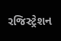રજિસ્ટ્રેશન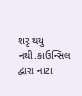શરૃ થયુ નથી.કાઉન્સિલ દ્વારા નાટા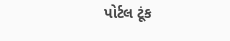પોર્ટલ ટૂંક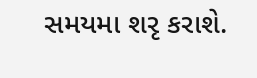સમયમા શરૃ કરાશે.